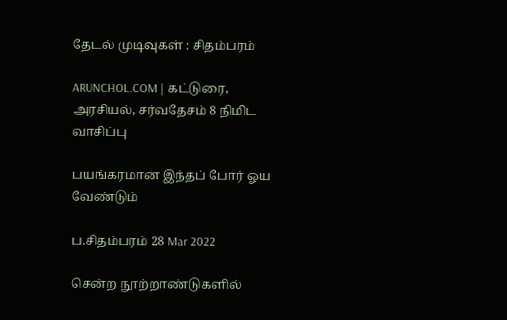தேடல் முடிவுகள் : சிதம்பரம்

ARUNCHOL.COM | கட்டுரை, அரசியல், சர்வதேசம் 8 நிமிட வாசிப்பு

பயங்கரமான இந்தப் போர் ஓய வேண்டும்

ப.சிதம்பரம் 28 Mar 2022

சென்ற நூற்றாண்டுகளில்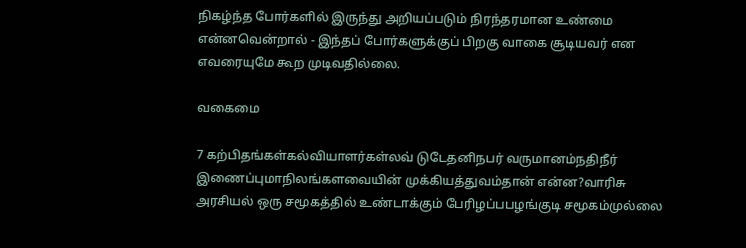நிகழ்ந்த போர்களில் இருந்து அறியப்படும் நிரந்தரமான உண்மை என்னவென்றால் - இந்தப் போர்களுக்குப் பிறகு வாகை சூடியவர் என எவரையுமே கூற முடிவதில்லை.

வகைமை

7 கற்பிதங்கள்கல்வியாளர்கள்லவ் டுடேதனிநபர் வருமானம்நதிநீர் இணைப்புமாநிலங்களவையின் முக்கியத்துவம்தான் என்ன?வாரிசு அரசியல் ஒரு சமூகத்தில் உண்டாக்கும் பேரிழப்பபழங்குடி சமூகம்முல்லை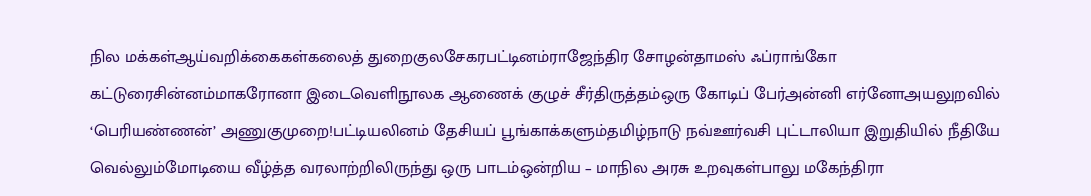நில மக்கள்ஆய்வறிக்கைகள்கலைத் துறைகுலசேகரபட்டினம்ராஜேந்திர சோழன்தாமஸ் ஃப்ராங்கோ கட்டுரைசின்னம்மாகரோனா இடைவெளிநூலக ஆணைக் குழுச் சீர்திருத்தம்ஒரு கோடிப் பேர்அன்னி எர்னோஅயலுறவில் ‘பெரியண்ணன்’ அணுகுமுறை!பட்டியலினம் தேசியப் பூங்காக்களும்தமிழ்நாடு நவ்ஊர்வசி புட்டாலியா இறுதியில் நீதியே வெல்லும்மோடியை வீழ்த்த வரலாற்றிலிருந்து ஒரு பாடம்ஒன்றிய – மாநில அரசு உறவுகள்பாலு மகேந்திரா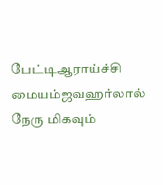பேட்டிஆராய்ச்சி மையம்ஜவஹர்லால் நேரு மிகவும்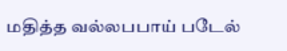மதித்த வல்லபபாய் படேல்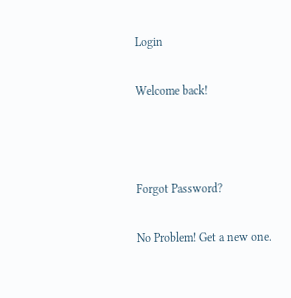Login

Welcome back!



Forgot Password?

No Problem! Get a new one.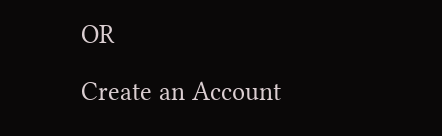OR

Create an Account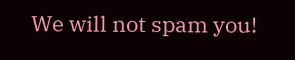We will not spam you!